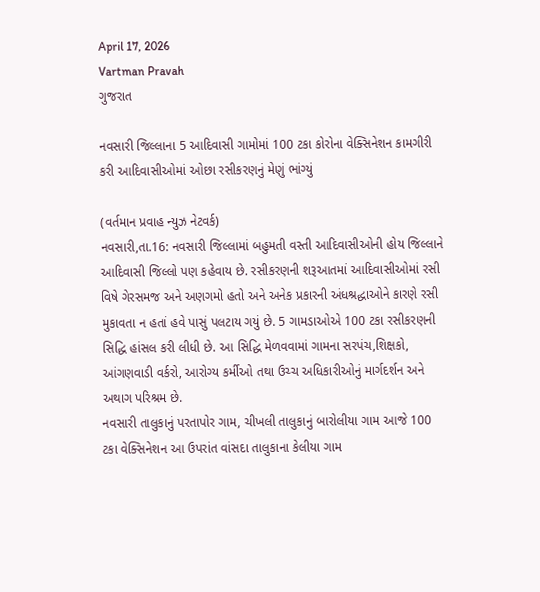April 17, 2026
Vartman Pravah
ગુજરાત

નવસારી જિલ્લાના 5 આદિવાસી ગામોમાં 100 ટકા કોરોના વેક્‍સિનેશન કામગીરી કરી આદિવાસીઓમાં ઓછા રસીકરણનું મેણું ભાંગ્‍યું

(વર્તમાન પ્રવાહ ન્‍યુઝ નેટવર્ક)
નવસારી,તા.16: નવસારી જિલ્લામાં બહુમતી વસ્‍તી આદિવાસીઓની હોય જિલ્લાને આદિવાસી જિલ્લો પણ કહેવાય છે. રસીકરણની શરૂઆતમાં આદિવાસીઓમાં રસી વિષે ગેરસમજ અને અણગમો હતો અને અનેક પ્રકારની અંધશ્રદ્ધાઓને કારણે રસી મુકાવતા ન હતાં હવે પાસું પલટાય ગયું છે. 5 ગામડાઓએ 100 ટકા રસીકરણની સિદ્ધિ હાંસલ કરી લીધી છે. આ સિદ્ધિ મેળવવામાં ગામના સરપંચ,શિક્ષકો, આંગણવાડી વર્કરો, આરોગ્‍ય કર્મીઓ તથા ઉચ્‍ચ અધિકારીઓનું માર્ગદર્શન અને અથાગ પરિશ્રમ છે.
નવસારી તાલુકાનું પરતાપોર ગામ, ચીખલી તાલુકાનું બારોલીયા ગામ આજે 100 ટકા વેક્‍સિનેશન આ ઉપરાંત વાંસદા તાલુકાના કેલીયા ગામ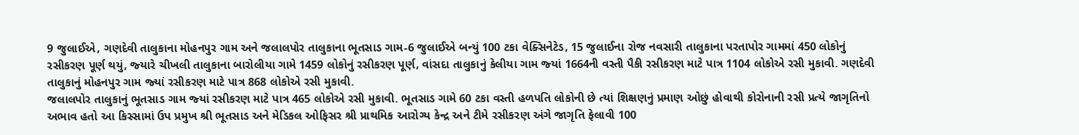9 જુલાઈએ, ગણદેવી તાલુકાના મોહનપુર ગામ અને જલાલપોર તાલુકાના ભૂતસાડ ગામ-6 જુલાઈએ બન્‍યું 100 ટકા વેક્‍સિનેટેડ, 15 જુલાઈના રોજ નવસારી તાલુકાના પરતાપોર ગામમાં 450 લોકોનું રસીકરણ પૂર્ણ થયું, જ્‍યારે ચીખલી તાલુકાના બારોલીયા ગામે 1459 લોકોનું રસીકરણ પૂર્ણ, વાંસદા તાલુકાનું કેલીયા ગામ જ્‍યાં 1664ની વસ્‍તી પૈકી રસીકરણ માટે પાત્ર 1104 લોકોએ રસી મુકાવી. ગણદેવી તાલુકાનું મોહનપુર ગામ જ્‍યાં રસીકરણ માટે પાત્ર 868 લોકોએ રસી મુકાવી.
જલાલપોર તાલુકાનું ભૂતસાડ ગામ જ્‍યાં રસીકરણ માટે પાત્ર 465 લોકોએ રસી મુકાવી. ભૂતસાડ ગામે 60 ટકા વસ્‍તી હળપતિ લોકોની છે ત્‍યાં શિક્ષણનું પ્રમાણ ઓછું હોવાથી કોરોનાની રસી પ્રત્‍યે જાગૃતિનો અભાવ હતો આ કિસ્‍સામાં ઉપ પ્રમુખ શ્રી ભૂતસાડ અને મેડિકલ ઓફિસર શ્રી પ્રાથમિક આરોગ્‍ય કેન્‍દ્ર અને ટીમે રસીકરણ અંગે જાગૃતિ ફેલાવી 100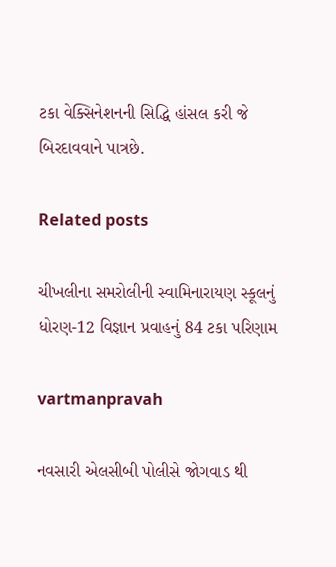ટકા વેક્‍સિનેશનની સિદ્ધિ હાંસલ કરી જે બિરદાવવાને પાત્રછે.

Related posts

ચીખલીના સમરોલીની સ્‍વામિનારાયણ સ્‍કૂલનું ધોરણ-12 વિજ્ઞાન પ્રવાહનું 84 ટકા પરિણામ

vartmanpravah

નવસારી એલસીબી પોલીસે જોગવાડ થી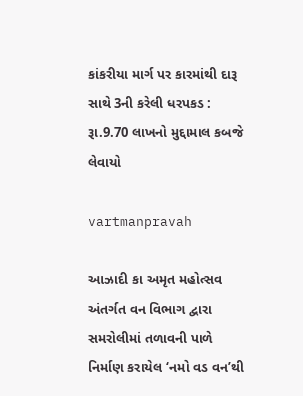કાંકરીયા માર્ગ પર કારમાંથી દારૂ સાથે 3ની કરેલી ધરપકડ : રૂા.9.70 લાખનો મુદ્દામાલ કબજે લેવાયો

vartmanpravah

આઝાદી કા અમૃત મહોત્‍સવ અંતર્ગત વન વિભાગ દ્વારા સમરોલીમાં તળાવની પાળે નિર્માણ કરાયેલ ‘નમો વડ વન’થી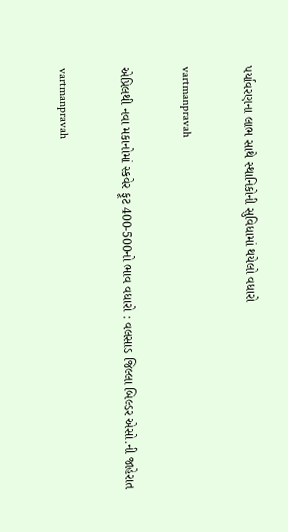પર્યાવરણના લાભ સાથે સ્‍થાનિકોની સુવિધામાં થયેલો વધારો

vartmanpravah

એપ્રિલથી નવા મકાનોમાં સ્કવેર ફૂટ 400-500નો ભાવ વધારો : વલસાડ જિલ્લા બિલ્‍ડર એસો.ની જાહેરાત

vartmanpravah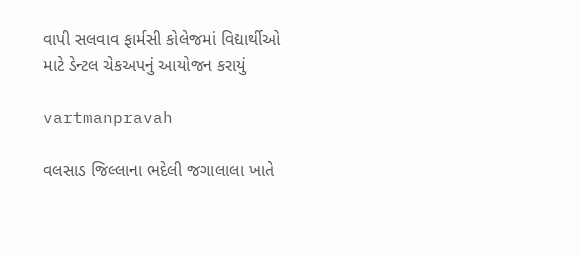વાપી સલવાવ ફાર્મસી કોલેજમાં વિદ્યાર્થીઓ માટે ડેન્‍ટલ ચેકઅપનું આયોજન કરાયું

vartmanpravah

વલસાડ જિલ્લાના ભદેલી જગાલાલા ખાતે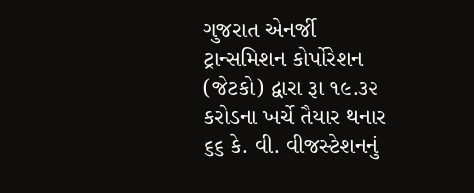ગુજરાત એનર્જી ટ્રાન્‍સમિશન કોર્પોરેશન (જેટકો) દ્વારા રૂા ૧૯.૩૨ કરોડના ખર્ચે તૈયાર થનાર ૬૬ કે. વી. વીજસ્‍ટેશનનું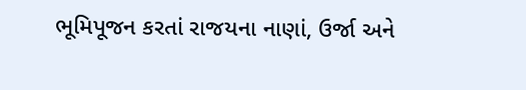ભૂમિપૂજન કરતાં રાજયના નાણાં, ઉર્જા અને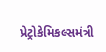પ્રેટ્રોકેમિકલ્‍સમંત્રી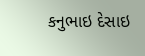કનુભાઇ દેસાઇ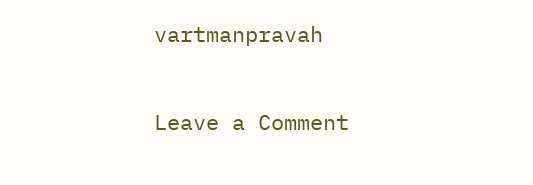vartmanpravah

Leave a Comment